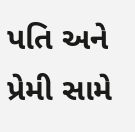પતિ અને પ્રેમી સામે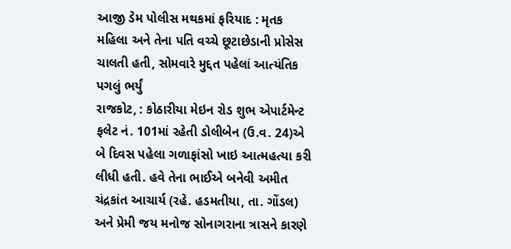આજી ડેમ પોલીસ મથકમાં ફરિયાદ : મૃતક મહિલા અને તેના પતિ વચ્ચે છૂટાછેડાની પ્રોસેસ ચાલતી હતી, સોમવારે મુદ્દત પહેલાં આત્યંતિક પગલું ભર્યું
રાજકોટ, : કોઠારીયા મેઇન રોડ શુભ એપાર્ટમેન્ટ ફલેટ નં. 101માં રહેતી ડોલીબેન (ઉ.વ. 24)એ બે દિવસ પહેલા ગળાફાંસો ખાઇ આત્મહત્યા કરી લીધી હતી. હવે તેના ભાઈએ બનેવી અમીત ચંદ્રકાંત આચાર્ય (રહે. હડમતીયા, તા. ગોંડલ) અને પ્રેમી જય મનોજ સોનાગરાના ત્રાસને કારણે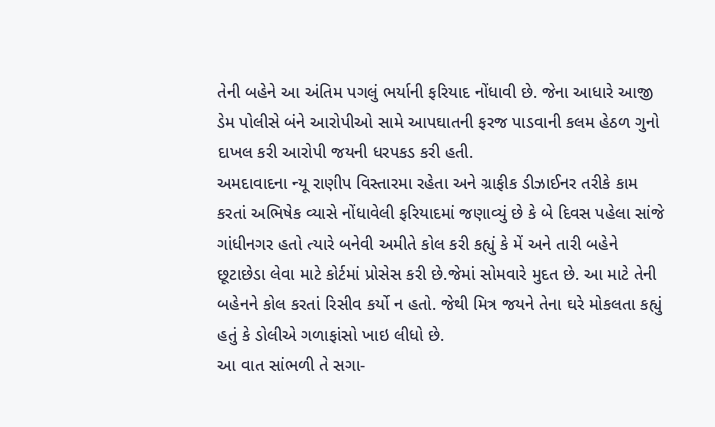તેની બહેને આ અંતિમ પગલું ભર્યાની ફરિયાદ નોંધાવી છે. જેના આધારે આજી ડેમ પોલીસે બંને આરોપીઓ સામે આપઘાતની ફરજ પાડવાની કલમ હેઠળ ગુનો દાખલ કરી આરોપી જયની ધરપકડ કરી હતી.
અમદાવાદના ન્યૂ રાણીપ વિસ્તારમા રહેતા અને ગ્રાફીક ડીઝાઈનર તરીકે કામ કરતાં અભિષેક વ્યાસે નોંધાવેલી ફરિયાદમાં જણાવ્યું છે કે બે દિવસ પહેલા સાંજે ગાંધીનગર હતો ત્યારે બનેવી અમીતે કોલ કરી કહ્યું કે મેં અને તારી બહેને છૂટાછેડા લેવા માટે કોર્ટમાં પ્રોસેસ કરી છે.જેમાં સોમવારે મુદત છે. આ માટે તેની બહેનને કોલ કરતાં રિસીવ કર્યો ન હતો. જેથી મિત્ર જયને તેના ઘરે મોકલતા કહ્યું હતું કે ડોલીએ ગળાફાંસો ખાઇ લીધો છે.
આ વાત સાંભળી તે સગા-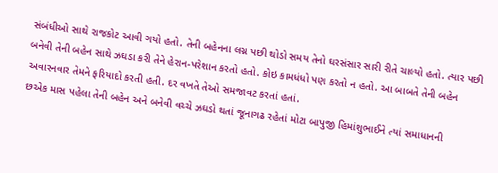સંબંધીઓ સાથે રાજકોટ આવી ગયો હતો. તેની બહેનના લગ્ન પછી થોડો સમય તેનો ઘરસંસાર સારી રીતે ચાલ્યો હતો. ત્યાર પછી બનેવી તેની બહેન સાથે ઝઘડા કરી તેને હેરાન-પરેશાન કરતો હતો. કોઇ કામધંધો પણ કરતો ન હતો. આ બાબતે તેની બહેન અવારનવાર તેમને ફરિયાદો કરતી હતી. દર વખતે તેઓ સમજાવટ કરતાં હતાં.
છએક માસ પહેલા તેની બહેન અને બનેવી વચ્ચે ઝઘડો થતાં જૂનાગઢ રહેતાં મોટા બાપુજી હિમાંશુભાઈને ત્યાં સમાધાનની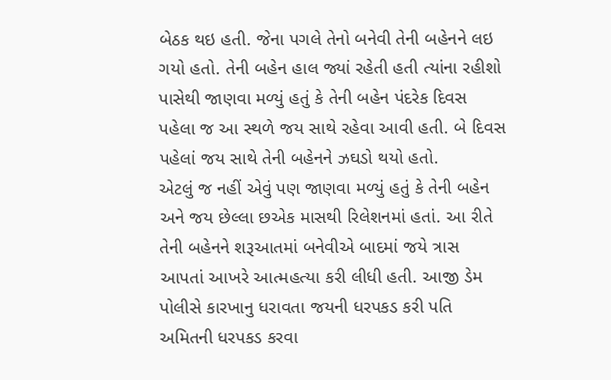બેઠક થઇ હતી. જેના પગલે તેનો બનેવી તેની બહેનને લઇ ગયો હતો. તેની બહેન હાલ જ્યાં રહેતી હતી ત્યાંના રહીશો પાસેથી જાણવા મળ્યું હતું કે તેની બહેન પંદરેક દિવસ પહેલા જ આ સ્થળે જય સાથે રહેવા આવી હતી. બે દિવસ પહેલાં જય સાથે તેની બહેનને ઝઘડો થયો હતો.
એટલું જ નહીં એવું પણ જાણવા મળ્યું હતું કે તેની બહેન અને જય છેલ્લા છએક માસથી રિલેશનમાં હતાં. આ રીતે તેની બહેનને શરૂઆતમાં બનેવીએ બાદમાં જયે ત્રાસ આપતાં આખરે આત્મહત્યા કરી લીધી હતી. આજી ડેમ પોલીસે કારખાનુ ધરાવતા જયની ધરપકડ કરી પતિ અમિતની ધરપકડ કરવા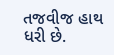તજવીજ હાથ ધરી છે.